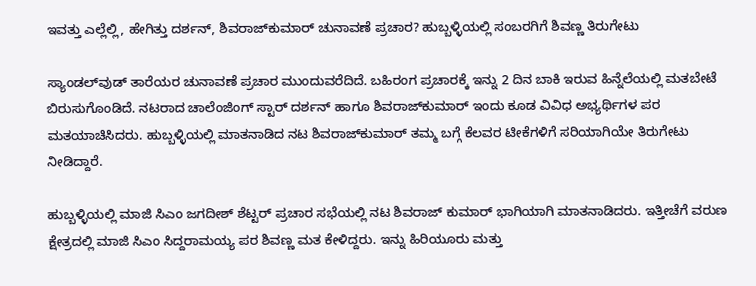ಇವತ್ತು ಎಲ್ಲೆಲ್ಲಿ, ಹೇಗಿತ್ತು ದರ್ಶನ್, ಶಿವರಾಜ್‌ಕುಮಾರ್ ಚುನಾವಣೆ ಪ್ರಚಾರ? ಹುಬ್ಬಳ್ಳಿಯಲ್ಲಿ ಸಂಬರಗಿಗೆ ಶಿವಣ್ಣ ತಿರುಗೇಟು

ಸ್ಯಾಂಡಲ್‌ವುಡ್ ತಾರೆಯರ ಚುನಾವಣೆ ಪ್ರಚಾರ ಮುಂದುವರೆದಿದೆ. ಬಹಿರಂಗ ಪ್ರಚಾರಕ್ಕೆ ಇನ್ನು 2 ದಿನ ಬಾಕಿ ಇರುವ ಹಿನ್ನೆಲೆಯಲ್ಲಿ ಮತಬೇಟೆ ಬಿರುಸುಗೊಂಡಿದೆ. ನಟರಾದ ಚಾಲೆಂಜಿಂಗ್ ಸ್ಟಾರ್ ದರ್ಶನ್ ಹಾಗೂ ಶಿವರಾಜ್‌ಕುಮಾರ್ ಇಂದು ಕೂಡ ವಿವಿಧ ಅಭ್ಯರ್ಥಿಗಳ ಪರ ಮತಯಾಚಿಸಿದರು. ಹುಬ್ಬಳ್ಳಿಯಲ್ಲಿ ಮಾತನಾಡಿದ ನಟ ಶಿವರಾಜ್‌ಕುಮಾರ್ ತಮ್ಮ ಬಗ್ಗೆ ಕೆಲವರ ಟೀಕೆಗಳಿಗೆ ಸರಿಯಾಗಿಯೇ ತಿರುಗೇಟು ನೀಡಿದ್ದಾರೆ.

ಹುಬ್ಬಳ್ಳಿಯಲ್ಲಿ ಮಾಜಿ ಸಿಎಂ ಜಗದೀಶ್ ಶೆಟ್ಟರ್ ಪ್ರಚಾರ ಸಭೆಯಲ್ಲಿ ನಟ ಶಿವರಾಜ್ ಕುಮಾರ್ ಭಾಗಿಯಾಗಿ ಮಾತನಾಡಿದರು. ಇತ್ತೀಚೆಗೆ ವರುಣ ಕ್ಷೇತ್ರದಲ್ಲಿ ಮಾಜಿ ಸಿಎಂ ಸಿದ್ದರಾಮಯ್ಯ ಪರ ಶಿವಣ್ಣ ಮತ ಕೇಳಿದ್ದರು. ಇನ್ನು ಹಿರಿಯೂರು ಮತ್ತು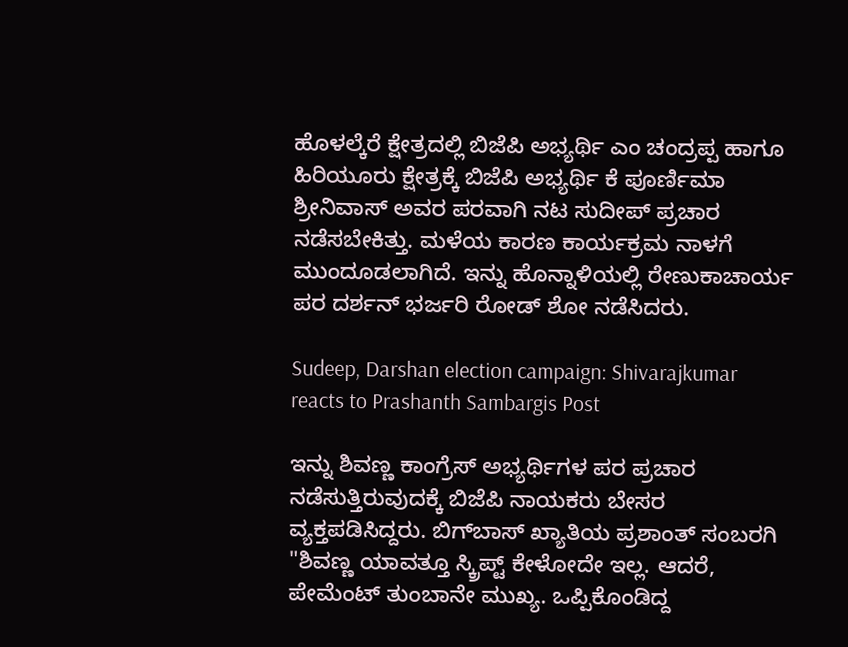ಹೊಳಲ್ಕೆರೆ ಕ್ಷೇತ್ರದಲ್ಲಿ ಬಿಜೆಪಿ ಅಭ್ಯರ್ಥಿ ಎಂ ಚಂದ್ರಪ್ಪ ಹಾಗೂ ಹಿರಿಯೂರು ಕ್ಷೇತ್ರಕ್ಕೆ ಬಿಜೆಪಿ ಅಭ್ಯರ್ಥಿ ಕೆ ಪೂರ್ಣಿಮಾ ಶ್ರೀನಿವಾಸ್ ಅವರ ಪರವಾಗಿ ನಟ ಸುದೀಪ್ ಪ್ರಚಾರ ನಡೆಸಬೇಕಿತ್ತು. ಮಳೆಯ ಕಾರಣ ಕಾರ್ಯಕ್ರಮ ನಾಳಗೆ ಮುಂದೂಡಲಾಗಿದೆ. ಇನ್ನು ಹೊನ್ನಾಳಿಯಲ್ಲಿ ರೇಣುಕಾಚಾರ್ಯ ಪರ ದರ್ಶನ್ ಭರ್ಜರಿ ರೋಡ್ ಶೋ ನಡೆಸಿದರು.

Sudeep, Darshan election campaign: Shivarajkumar reacts to Prashanth Sambargis Post

ಇನ್ನು ಶಿವಣ್ಣ ಕಾಂಗ್ರೆಸ್ ಅಭ್ಯರ್ಥಿಗಳ ಪರ ಪ್ರಚಾರ ನಡೆಸುತ್ತಿರುವುದಕ್ಕೆ ಬಿಜೆಪಿ ನಾಯಕರು ಬೇಸರ ವ್ಯಕ್ತಪಡಿಸಿದ್ದರು. ಬಿಗ್‌ಬಾಸ್ ಖ್ಯಾತಿಯ ಪ್ರಶಾಂತ್ ಸಂಬರಗಿ "ಶಿವಣ್ಣ ಯಾವತ್ತೂ ಸ್ಕ್ರಿಪ್ಟ್ ಕೇಳೋದೇ ಇಲ್ಲ. ಆದರೆ, ಪೇಮೆಂಟ್ ತುಂಬಾನೇ ಮುಖ್ಯ. ಒಪ್ಪಿಕೊಂಡಿದ್ದ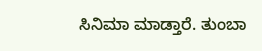ಸಿನಿಮಾ ಮಾಡ್ತಾರೆ. ತುಂಬಾ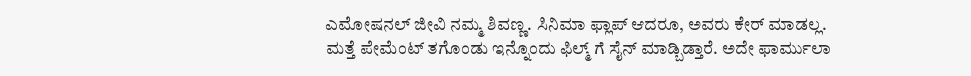ಎಮೋಷನಲ್ ಜೀವಿ ನಮ್ಮ ಶಿವಣ್ಣ. ಸಿನಿಮಾ ಫ್ಲಾಪ್ ಆದರೂ, ಅವರು ಕೇರ್ ಮಾಡಲ್ಲ. ಮತ್ತೆ ಪೇಮೆಂಟ್ ತಗೊಂಡು ಇನ್ನೊಂದು ಫಿಲ್ಮ್ ಗೆ ಸೈನ್ ಮಾಡ್ಬಿಡ್ತಾರೆ. ಅದೇ ಫಾರ್ಮುಲಾ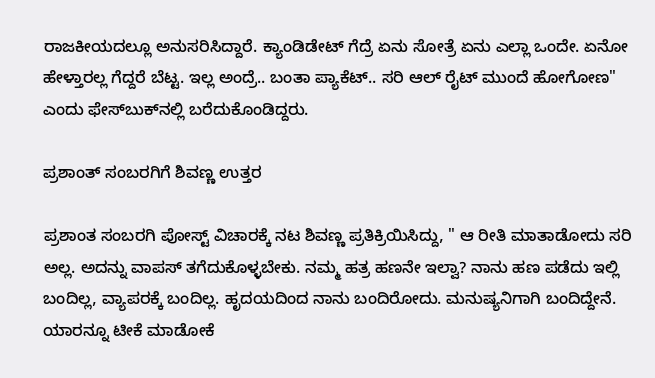ರಾಜಕೀಯದಲ್ಲೂ ಅನುಸರಿಸಿದ್ದಾರೆ. ಕ್ಯಾಂಡಿಡೇಟ್ ಗೆದ್ರೆ ಏನು ಸೋತ್ರೆ ಏನು ಎಲ್ಲಾ ಒಂದೇ. ಏನೋ ಹೇಳ್ತಾರಲ್ಲ ಗೆದ್ದರೆ ಬೆಟ್ಟ. ಇಲ್ಲ ಅಂದ್ರೆ.. ಬಂತಾ ಪ್ಯಾಕೆಟ್.. ಸರಿ ಆಲ್ ರೈಟ್ ಮುಂದೆ ಹೋಗೋಣ" ಎಂದು ಫೇಸ್‌ಬುಕ್‌ನಲ್ಲಿ ಬರೆದುಕೊಂಡಿದ್ದರು.

ಪ್ರಶಾಂತ್‌ ಸಂಬರಗಿಗೆ ಶಿವಣ್ಣ ಉತ್ತರ

ಪ್ರಶಾಂತ ಸಂಬರಗಿ ಪೋಸ್ಟ್ ವಿಚಾರಕ್ಕೆ ನಟ ಶಿವಣ್ಣ ಪ್ರತಿಕ್ರಿಯಿಸಿದ್ದು, " ಆ ರೀತಿ ಮಾತಾಡೋದು ಸರಿ ಅಲ್ಲ. ಅದನ್ನು ವಾಪಸ್ ತಗೆದುಕೊಳ್ಳಬೇಕು. ನಮ್ಮ ಹತ್ರ ಹಣನೇ ಇಲ್ವಾ? ನಾನು ಹಣ ಪಡೆದು ಇಲ್ಲಿ ಬಂದಿಲ್ಲ, ವ್ಯಾಪರಕ್ಕೆ ಬಂದಿಲ್ಲ. ಹೃದಯದಿಂದ ನಾನು ಬಂದಿರೋದು. ಮನುಷ್ಯನಿಗಾಗಿ ಬಂದಿದ್ದೇನೆ. ಯಾರನ್ನೂ ಟೀಕೆ ಮಾಡೋಕೆ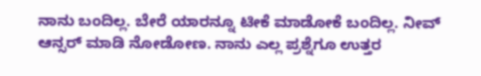ನಾನು ಬಂದಿಲ್ಲ. ಬೇರೆ ಯಾರನ್ನೂ ಟೀಕೆ ಮಾಡೋಕೆ ಬಂದಿಲ್ಲ. ನೀವ್‌ ಆನ್ಸರ್ ಮಾಡಿ ನೋಡೋಣ. ನಾನು ಎಲ್ಲ ಪ್ರಶ್ನೆಗೂ‌ ಉತ್ತರ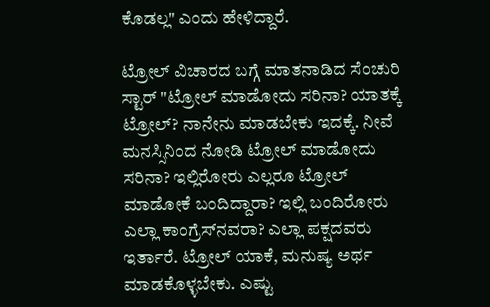ಕೊಡಲ್ಲ" ಎಂದು ಹೇಳಿದ್ದಾರೆ.

ಟ್ರೋಲ್ ವಿಚಾರದ ಬಗ್ಗೆ ಮಾತನಾಡಿದ ಸೆಂಚುರಿ ಸ್ಟಾರ್ "ಟ್ರೋಲ್ ಮಾಡೋದು ಸರಿನಾ? ಯಾತಕ್ಕೆ ಟ್ರೋಲ್? ನಾನೇನು ಮಾಡಬೇಕು ಇದಕ್ಕೆ. ನೀವೆ ಮನಸ್ಸಿನಿಂದ ನೋಡಿ ಟ್ರೋಲ್ ಮಾಡೋದು ಸರಿನಾ? ಇಲ್ಲಿರೋರು ಎಲ್ಲರೂ ಟ್ರೋಲ್ ಮಾಡೋಕೆ ಬಂದಿದ್ದಾರಾ? ಇಲ್ಲಿ ಬಂದಿರೋರು ಎಲ್ಲಾ ಕಾಂಗ್ರೆಸ್‌ನವರಾ? ಎಲ್ಲಾ ಪಕ್ಷದವರು ಇರ್ತಾರೆ. ಟ್ರೋಲ್ ಯಾಕೆ, ಮನುಷ್ಯ ಅರ್ಥ ಮಾಡಕೊಳ್ಳಬೇಕು. ಎಷ್ಟು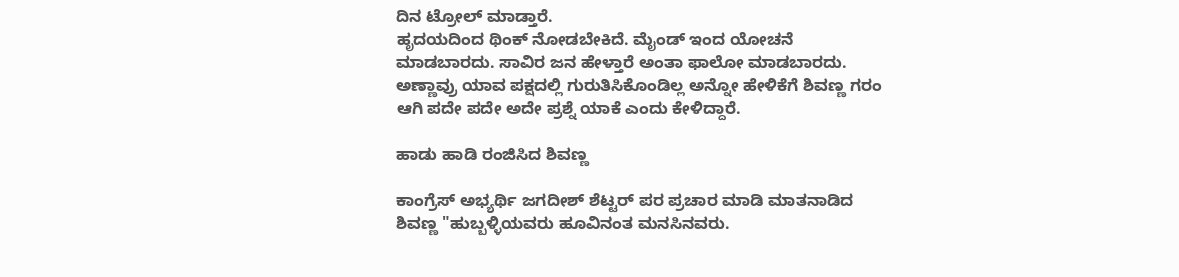ದಿನ ಟ್ರೋಲ್‌ ಮಾಡ್ತಾರೆ.
ಹೃದಯದಿಂದ ಥಿಂಕ್ ನೋಡಬೇಕಿದೆ. ಮೈಂಡ್ ಇಂದ ಯೋಚನೆ ಮಾಡಬಾರದು. ಸಾವಿರ ಜನ ಹೇಳ್ತಾರೆ ಅಂತಾ ಫಾಲೋ ಮಾಡಬಾರದು. ಅಣ್ಣಾವ್ರು ಯಾವ ಪಕ್ಷದಲ್ಲಿ ಗುರುತಿಸಿಕೊಂಡಿಲ್ಲ ಅನ್ನೋ ಹೇಳಿಕೆಗೆ ಶಿವಣ್ಣ ಗರಂ ಆಗಿ ಪದೇ ಪದೇ ಅದೇ ಪ್ರಶ್ನೆ ಯಾಕೆ ಎಂದು ಕೇಳಿದ್ದಾರೆ.

ಹಾಡು ಹಾಡಿ ರಂಜಿಸಿದ ಶಿವಣ್ಣ

ಕಾಂಗ್ರೆಸ್ ಅಭ್ಯರ್ಥಿ ಜಗದೀಶ್ ಶೆಟ್ಟರ್ ಪರ ಪ್ರಚಾರ ಮಾಡಿ ಮಾತನಾಡಿದ ಶಿವಣ್ಣ "ಹುಬ್ಬಳ್ಳಿಯವರು ಹೂವಿನಂತ ಮನಸಿನವರು.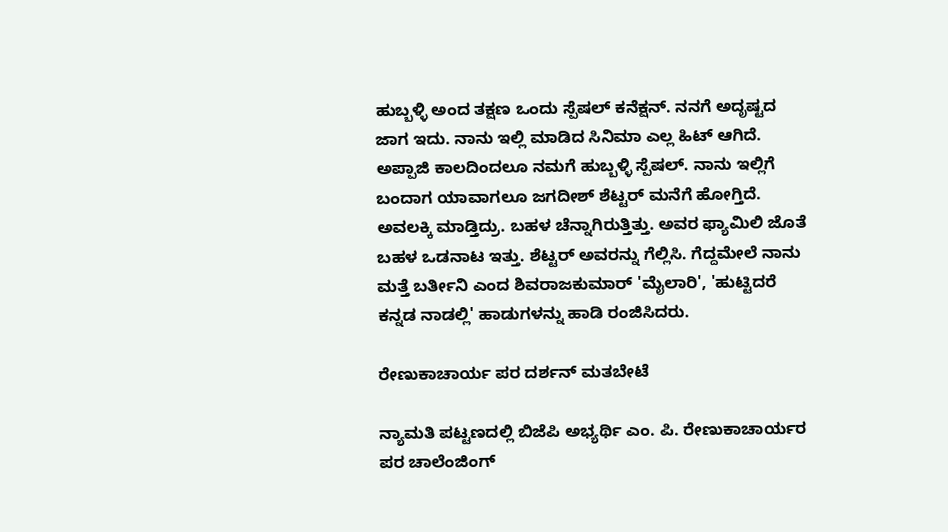ಹುಬ್ಬಳ್ಳಿ ಅಂದ ತಕ್ಷಣ ಒಂದು ಸ್ಪೆಷಲ್ ಕನೆಕ್ಷನ್. ನನಗೆ ಅದೃಷ್ಟದ ಜಾಗ ಇದು. ನಾನು ಇಲ್ಲಿ ಮಾಡಿದ ಸಿನಿಮಾ ಎಲ್ಲ ಹಿಟ್ ಆಗಿದೆ. ಅಪ್ಪಾಜಿ ಕಾಲದಿಂದಲೂ ನಮಗೆ ಹುಬ್ಬಳ್ಳಿ ಸ್ಪೆಷಲ್. ನಾನು ಇಲ್ಲಿಗೆ ಬಂದಾಗ ಯಾವಾಗಲೂ ಜಗದೀಶ್ ಶೆಟ್ಟರ್ ಮನೆಗೆ ಹೋಗ್ತಿದೆ. ಅವಲಕ್ಕಿ ಮಾಡ್ತಿದ್ರು. ಬಹಳ ಚೆನ್ನಾಗಿರುತ್ತಿತ್ತು. ಅವರ ಫ್ಯಾಮಿಲಿ ಜೊತೆ ಬಹಳ ಒಡನಾಟ ಇತ್ತು. ಶೆಟ್ಟರ್ ಅವರನ್ನು ಗೆಲ್ಲಿಸಿ. ಗೆದ್ದಮೇಲೆ ನಾನು ಮತ್ತೆ ಬರ್ತೀನಿ ಎಂದ ಶಿವರಾಜಕುಮಾರ್ 'ಮೈಲಾರಿ', 'ಹುಟ್ಟಿದರೆ ಕನ್ನಡ ನಾಡಲ್ಲಿ' ಹಾಡುಗಳನ್ನು ಹಾಡಿ ರಂಜಿಸಿದರು.

ರೇಣುಕಾಚಾರ್ಯ ಪರ ದರ್ಶನ್ ಮತಬೇಟೆ

ನ್ಯಾಮತಿ ಪಟ್ಟಣದಲ್ಲಿ ಬಿಜೆಪಿ ಅಭ್ಯರ್ಥಿ ಎಂ. ಪಿ. ರೇಣುಕಾಚಾರ್ಯರ ಪರ ಚಾಲೆಂಜಿಂಗ್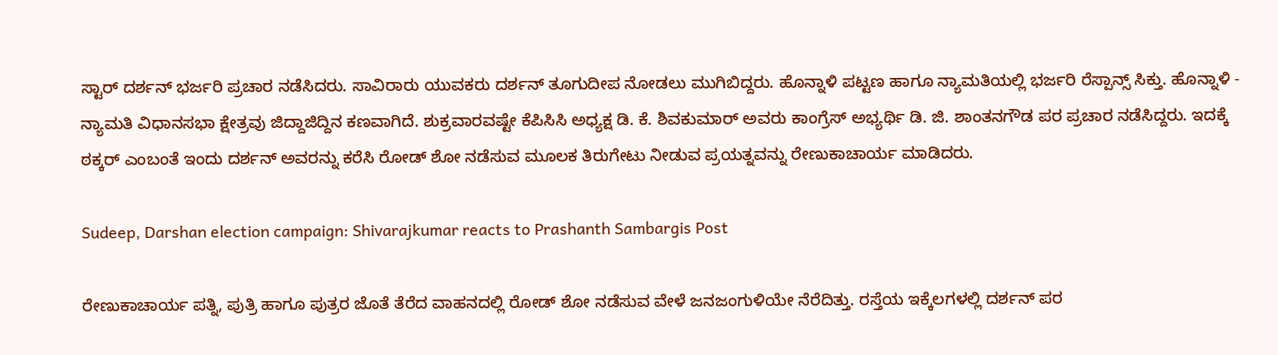ಸ್ಟಾರ್ ದರ್ಶನ್ ಭರ್ಜರಿ ಪ್ರಚಾರ ನಡೆಸಿದರು. ಸಾವಿರಾರು ಯುವಕರು ದರ್ಶನ್ ತೂಗುದೀಪ ನೋಡಲು ಮುಗಿಬಿದ್ದರು. ಹೊನ್ನಾಳಿ ಪಟ್ಟಣ ಹಾಗೂ ನ್ಯಾಮತಿಯಲ್ಲಿ ಭರ್ಜರಿ ರೆಸ್ಪಾನ್ಸ್ ಸಿಕ್ತು. ಹೊನ್ನಾಳಿ - ನ್ಯಾಮತಿ ವಿಧಾನಸಭಾ ಕ್ಷೇತ್ರವು ಜಿದ್ದಾಜಿದ್ದಿನ ಕಣವಾಗಿದೆ. ಶುಕ್ರವಾರವಷ್ಟೇ ಕೆಪಿಸಿಸಿ ಅಧ್ಯಕ್ಷ ಡಿ. ಕೆ. ಶಿವಕುಮಾರ್ ಅವರು ಕಾಂಗ್ರೆಸ್ ಅಭ್ಯರ್ಥಿ ಡಿ. ಜಿ. ಶಾಂತನಗೌಡ ಪರ ಪ್ರಚಾರ ನಡೆಸಿದ್ದರು. ಇದಕ್ಕೆ ಠಕ್ಕರ್ ಎಂಬಂತೆ ಇಂದು ದರ್ಶನ್ ಅವರನ್ನು ಕರೆಸಿ ರೋಡ್ ಶೋ ನಡೆಸುವ ಮೂಲಕ ತಿರುಗೇಟು ನೀಡುವ ಪ್ರಯತ್ನವನ್ನು ರೇಣುಕಾಚಾರ್ಯ ಮಾಡಿದರು.

Sudeep, Darshan election campaign: Shivarajkumar reacts to Prashanth Sambargis Post

ರೇಣುಕಾಚಾರ್ಯ ಪತ್ನಿ, ಪುತ್ರಿ ಹಾಗೂ ಪುತ್ರರ ಜೊತೆ ತೆರೆದ ವಾಹನದಲ್ಲಿ ರೋಡ್ ಶೋ ನಡೆಸುವ ವೇಳೆ ಜನಜಂಗುಳಿಯೇ ನೆರೆದಿತ್ತು. ರಸ್ತೆಯ ಇಕ್ಕೆಲಗಳಲ್ಲಿ ದರ್ಶನ್ ಪರ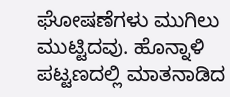ಘೋಷಣೆಗಳು ಮುಗಿಲು ಮುಟ್ಟಿದವು. ಹೊನ್ನಾಳಿ ಪಟ್ಟಣದಲ್ಲಿ ಮಾತನಾಡಿದ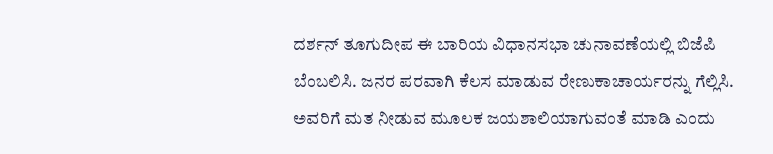ದರ್ಶನ್ ತೂಗುದೀಪ ಈ ಬಾರಿಯ ವಿಧಾನಸಭಾ ಚುನಾವಣೆಯಲ್ಲಿ ಬಿಜೆಪಿ ಬೆಂಬಲಿಸಿ. ಜನರ ಪರವಾಗಿ ಕೆಲಸ ಮಾಡುವ ರೇಣುಕಾಚಾರ್ಯರನ್ನು ಗೆಲ್ಲಿಸಿ. ಅವರಿಗೆ ಮತ ನೀಡುವ ಮೂಲಕ ಜಯಶಾಲಿಯಾಗುವಂತೆ ಮಾಡಿ ಎಂದು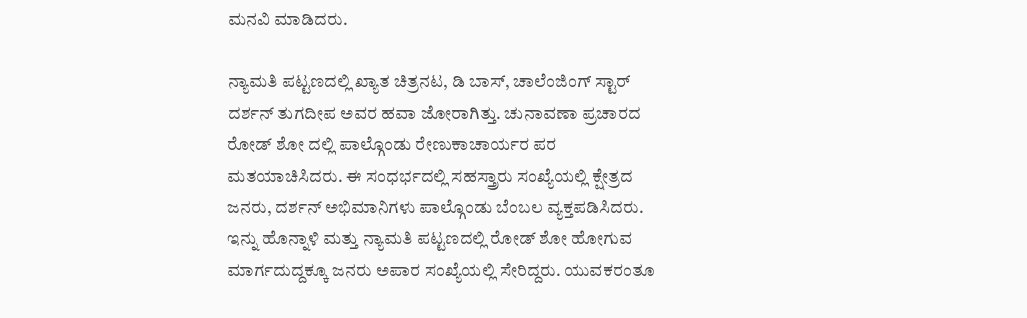ಮನವಿ ಮಾಡಿದರು.

ನ್ಯಾಮತಿ ಪಟ್ಟಣದಲ್ಲಿ ಖ್ಯಾತ ಚಿತ್ರನಟ, ಡಿ ಬಾಸ್, ಚಾಲೆಂಜಿಂಗ್ ಸ್ಟಾರ್ ದರ್ಶನ್ ತುಗದೀಪ ಅವರ ಹವಾ ಜೋರಾಗಿತ್ತು. ಚುನಾವಣಾ ಪ್ರಚಾರದ ರೋಡ್ ಶೋ ದಲ್ಲಿ ಪಾಲ್ಗೊಂಡು ರೇಣುಕಾಚಾರ್ಯರ ಪರ ಮತಯಾಚಿಸಿದರು. ಈ ಸಂಧರ್ಭದಲ್ಲಿ ಸಹಸ್ತ್ರಾರು ಸಂಖ್ಯೆಯಲ್ಲಿ ಕ್ಷೇತ್ರದ ಜನರು, ದರ್ಶನ್ ಅಭಿಮಾನಿಗಳು ಪಾಲ್ಗೊಂಡು ಬೆಂಬಲ ವ್ಯಕ್ತಪಡಿಸಿದರು. ಇನ್ನು ಹೊನ್ನಾಳಿ ಮತ್ತು ನ್ಯಾಮತಿ ಪಟ್ಟಣದಲ್ಲಿ ರೋಡ್ ಶೋ ಹೋಗುವ ಮಾರ್ಗದುದ್ದಕ್ಕೂ ಜನರು ಅಪಾರ ಸಂಖ್ಯೆಯಲ್ಲಿ ಸೇರಿದ್ದರು. ಯುವಕರಂತೂ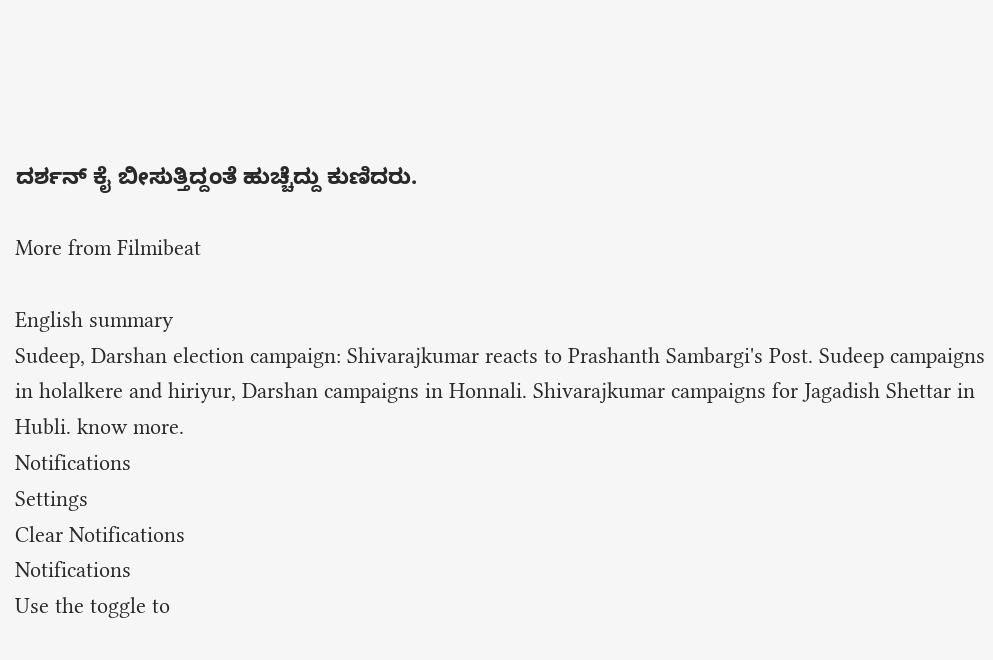ದರ್ಶನ್ ಕೈ ಬೀಸುತ್ತಿದ್ದಂತೆ ಹುಚ್ಚೆದ್ದು ಕುಣಿದರು.

More from Filmibeat

English summary
Sudeep, Darshan election campaign: Shivarajkumar reacts to Prashanth Sambargi's Post. Sudeep campaigns in holalkere and hiriyur, Darshan campaigns in Honnali. Shivarajkumar campaigns for Jagadish Shettar in Hubli. know more.
Notifications
Settings
Clear Notifications
Notifications
Use the toggle to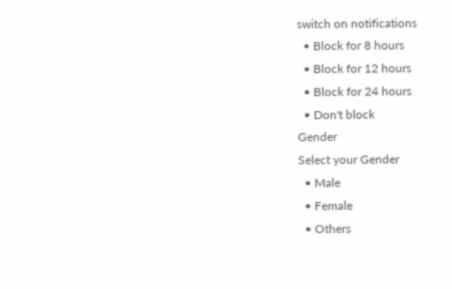switch on notifications
  • Block for 8 hours
  • Block for 12 hours
  • Block for 24 hours
  • Don't block
Gender
Select your Gender
  • Male
  • Female
  • Others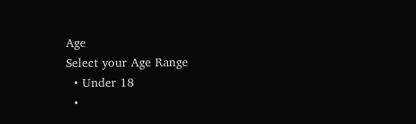Age
Select your Age Range
  • Under 18
  •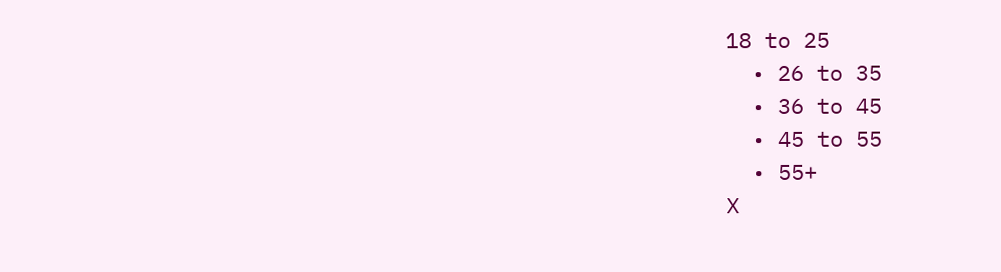18 to 25
  • 26 to 35
  • 36 to 45
  • 45 to 55
  • 55+
X